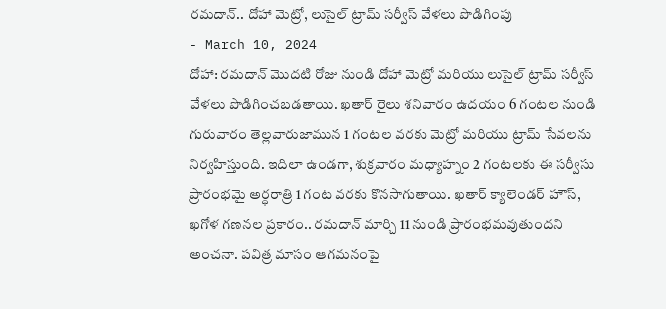రమదాన్.. దోహా మెట్రో, లుసైల్ ట్రామ్ సర్వీస్ వేళలు పొడిగింపు
- March 10, 2024
దోహా: రమదాన్ మొదటి రోజు నుండి దోహా మెట్రో మరియు లుసైల్ ట్రామ్ సర్వీస్ వేళలు పొడిగించబడతాయి. ఖతార్ రైలు శనివారం ఉదయం 6 గంటల నుండి గురువారం తెల్లవారుజామున 1 గంటల వరకు మెట్రో మరియు ట్రామ్ సేవలను నిర్వహిస్తుంది. ఇదిలా ఉండగా, శుక్రవారం మధ్యాహ్నం 2 గంటలకు ఈ సర్వీసు ప్రారంభమై అర్ధరాత్రి 1 గంట వరకు కొనసాగుతాయి. ఖతార్ క్యాలెండర్ హౌస్, ఖగోళ గణనల ప్రకారం.. రమదాన్ మార్చి 11 నుండి ప్రారంభమవుతుందని అంచనా. పవిత్ర మాసం ఆగమనంపై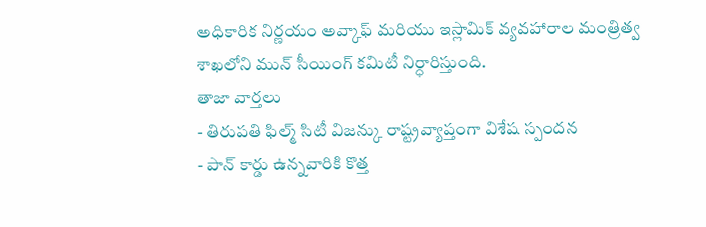అధికారిక నిర్ణయం అవ్కాఫ్ మరియు ఇస్లామిక్ వ్యవహారాల మంత్రిత్వ శాఖలోని మున్ సీయింగ్ కమిటీ నిర్ధారిస్తుంది.
తాజా వార్తలు
- తిరుపతి ఫిల్మ్ సిటీ విజన్కు రాష్ట్రవ్యాప్తంగా విశేష స్పందన
- పాన్ కార్డు ఉన్నవారికి కొత్త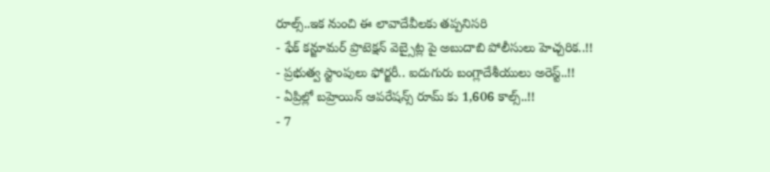రూల్స్..ఇక నుంచి ఈ లావాదేవీలకు తప్పనిసరి
- ఫేక్ కన్జూమర్ ప్రొటెక్షన్ వెబ్సైట్ల పై అబుదాబి పోలీసులు హెచ్చరిక..!!
- ప్రభుత్వ స్టాంపులు ఫోర్జరీ.. ఐదుగురు బంగ్లాదేశీయులు అరెస్ట్..!!
- ఏప్రిల్లో బహ్రెయిన్ ఆపరేషన్స్ రూమ్ కు 1,606 కాల్స్..!!
- 7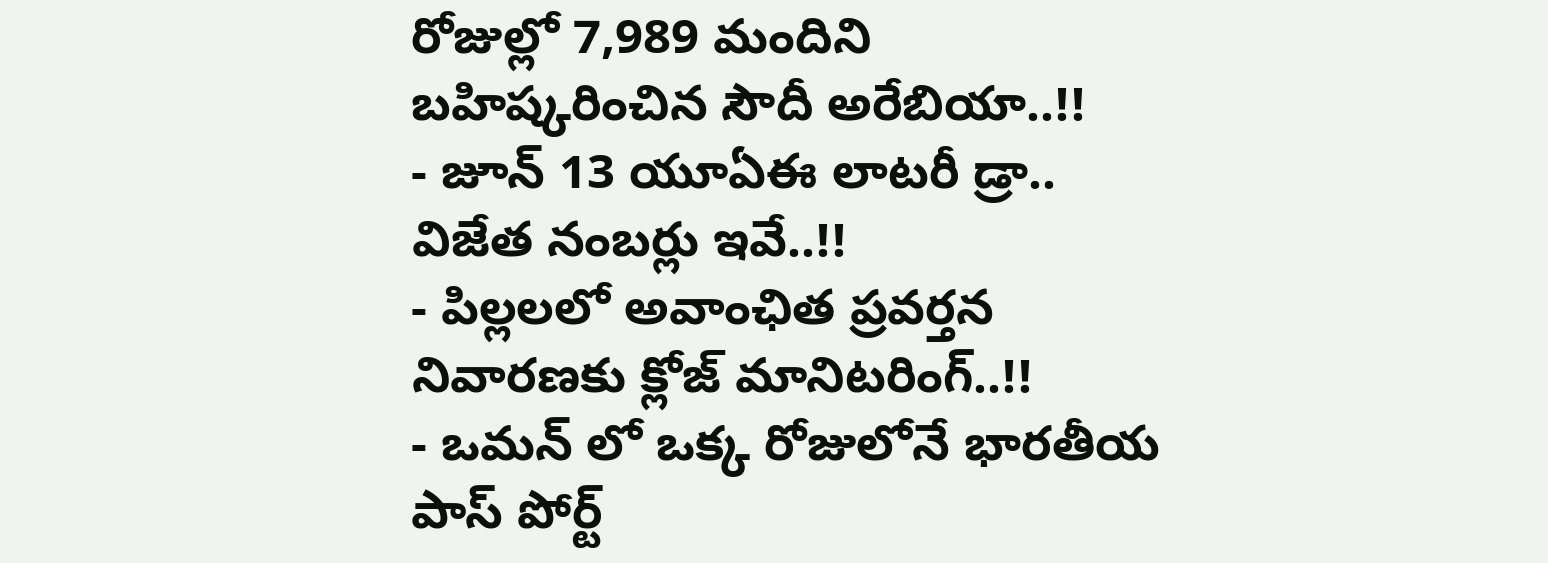రోజుల్లో 7,989 మందిని బహిష్కరించిన సౌదీ అరేబియా..!!
- జూన్ 13 యూఏఈ లాటరీ డ్రా.. విజేత నంబర్లు ఇవే..!!
- పిల్లలలో అవాంఛిత ప్రవర్తన నివారణకు క్లోజ్ మానిటరింగ్..!!
- ఒమన్ లో ఒక్క రోజులోనే భారతీయ పాస్ పోర్ట్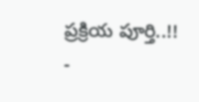ప్రక్రియ పూర్తి..!!
-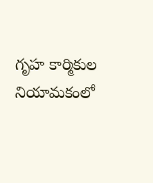గృహ కార్మికుల నియామకంలో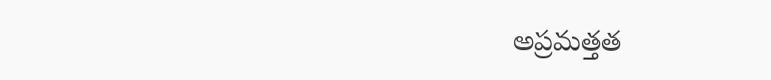అప్రమత్తత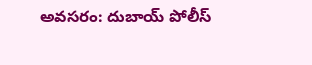అవసరం: దుబాయ్ పోలీస్